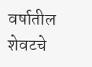वर्षातील शेवटचे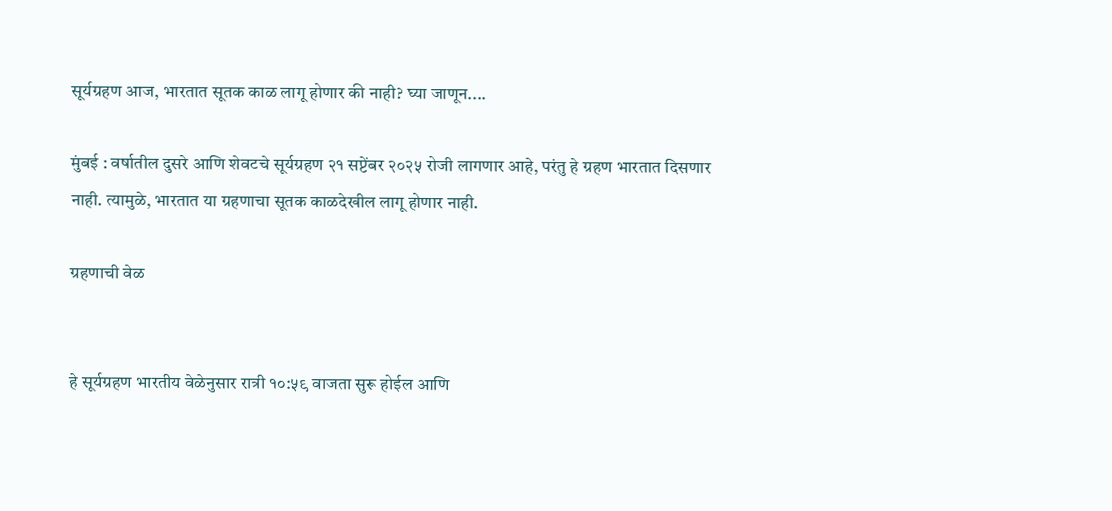सूर्यग्रहण आज, भारतात सूतक काळ लागू होणार की नाही? घ्या जाणून....

मुंबई : वर्षातील दुसरे आणि शेवटचे सूर्यग्रहण २१ सप्टेंबर २०२५ रोजी लागणार आहे, परंतु हे ग्रहण भारतात दिसणार नाही. त्यामुळे, भारतात या ग्रहणाचा सूतक काळदेखील लागू होणार नाही.

ग्रहणाची वेळ


हे सूर्यग्रहण भारतीय वेळेनुसार रात्री १०:५९ वाजता सुरू होईल आणि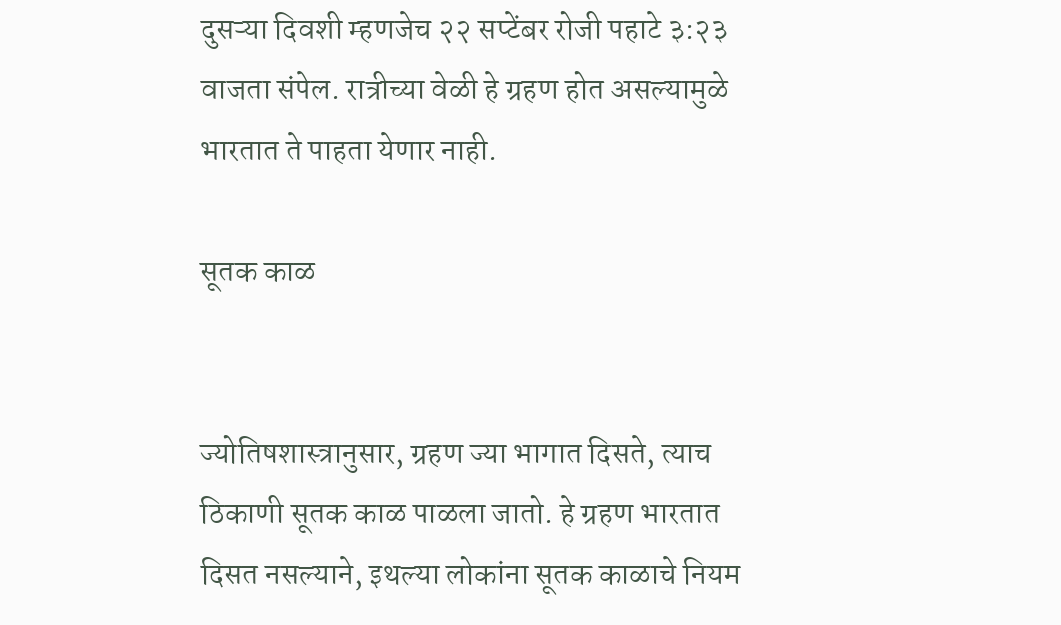दुसऱ्या दिवशी म्हणजेच २२ सप्टेंबर रोजी पहाटे ३:२३ वाजता संपेल. रात्रीच्या वेळी हे ग्रहण होत असल्यामुळे भारतात ते पाहता येणार नाही.

सूतक काळ


ज्योतिषशास्त्रानुसार, ग्रहण ज्या भागात दिसते, त्याच ठिकाणी सूतक काळ पाळला जातो. हे ग्रहण भारतात दिसत नसल्याने, इथल्या लोकांना सूतक काळाचे नियम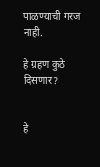पाळण्याची गरज नाही.

हे ग्रहण कुठे दिसणार?


हे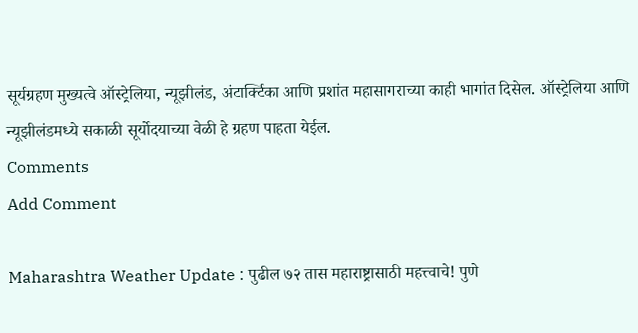सूर्यग्रहण मुख्यत्वे ऑस्ट्रेलिया, न्यूझीलंड, अंटार्क्टिका आणि प्रशांत महासागराच्या काही भागांत दिसेल. ऑस्ट्रेलिया आणि न्यूझीलंडमध्ये सकाळी सूर्योदयाच्या वेळी हे ग्रहण पाहता येईल.
Comments
Add Comment

Maharashtra Weather Update : पुढील ७२ तास महाराष्ट्रासाठी महत्त्वाचे! पुणे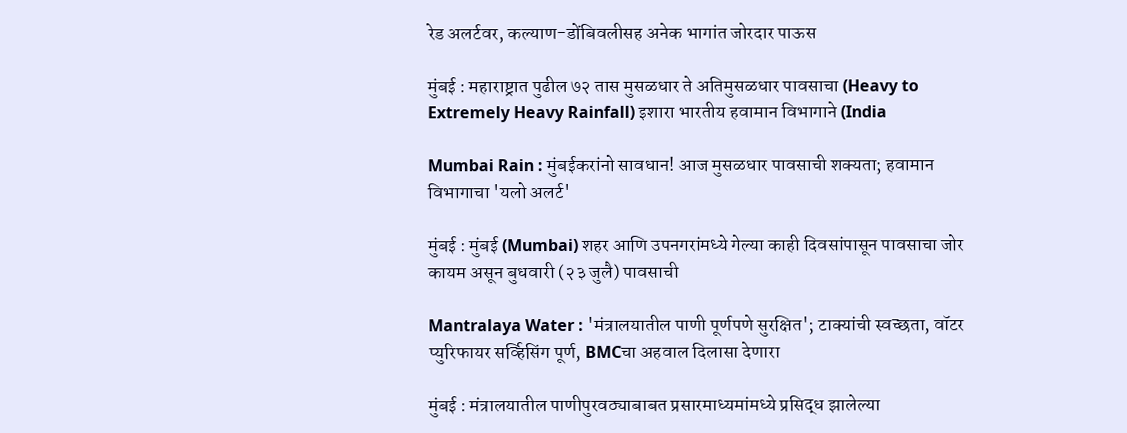रेड अलर्टवर, कल्याण-डोंबिवलीसह अनेक भागांत जोरदार पाऊस

मुंबई : महाराष्ट्रात पुढील ७२ तास मुसळधार ते अतिमुसळधार पावसाचा (Heavy to Extremely Heavy Rainfall) इशारा भारतीय हवामान विभागाने (India

Mumbai Rain : मुंबईकरांनो सावधान! आज मुसळधार पावसाची शक्यता; हवामान विभागाचा 'यलो अलर्ट'

मुंबई : मुंबई (Mumbai) शहर आणि उपनगरांमध्ये गेल्या काही दिवसांपासून पावसाचा जोर कायम असून बुधवारी (२३ जुलै) पावसाची

Mantralaya Water : 'मंत्रालयातील पाणी पूर्णपणे सुरक्षित'; टाक्यांची स्वच्छता, वॉटर प्युरिफायर सर्व्हिसिंग पूर्ण, BMCचा अहवाल दिलासा देणारा

मुंबई : मंत्रालयातील पाणीपुरवठ्याबाबत प्रसारमाध्यमांमध्ये प्रसिद्ध झालेल्या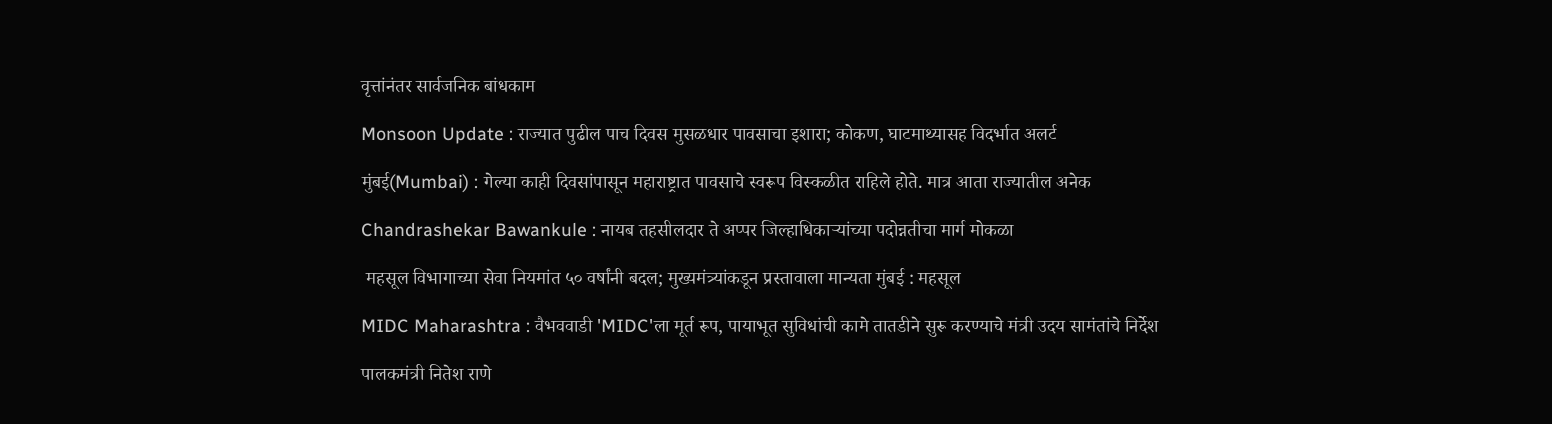वृत्तांनंतर सार्वजनिक बांधकाम

Monsoon Update : राज्यात पुढील पाच दिवस मुसळधार पावसाचा इशारा; कोकण, घाटमाथ्यासह विदर्भात अलर्ट

मुंबई(Mumbai) : गेल्या काही दिवसांपासून महाराष्ट्रात पावसाचे स्वरूप विस्कळीत राहिले होते. मात्र आता राज्यातील अनेक

Chandrashekar Bawankule : नायब तहसीलदार ते अप्पर जिल्हाधिकाऱ्यांच्या पदोन्नतीचा मार्ग मोकळा

 महसूल विभागाच्या सेवा नियमांत ५० वर्षांनी बदल; मुख्यमंत्र्यांकडून प्रस्तावाला मान्यता मुंबई : महसूल

MIDC Maharashtra : वैभववाडी 'MIDC'ला मूर्त रूप, पायाभूत सुविधांची कामे तातडीने सुरू करण्याचे मंत्री उदय सामंतांचे निर्देश

पालकमंत्री नितेश राणे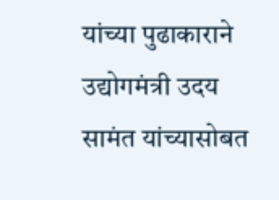यांच्या पुढाकाराने उद्योगमंत्री उदय सामंत यांच्यासोबत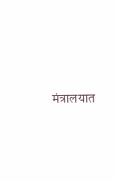मंत्रालयात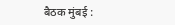बैठक मुंबई :